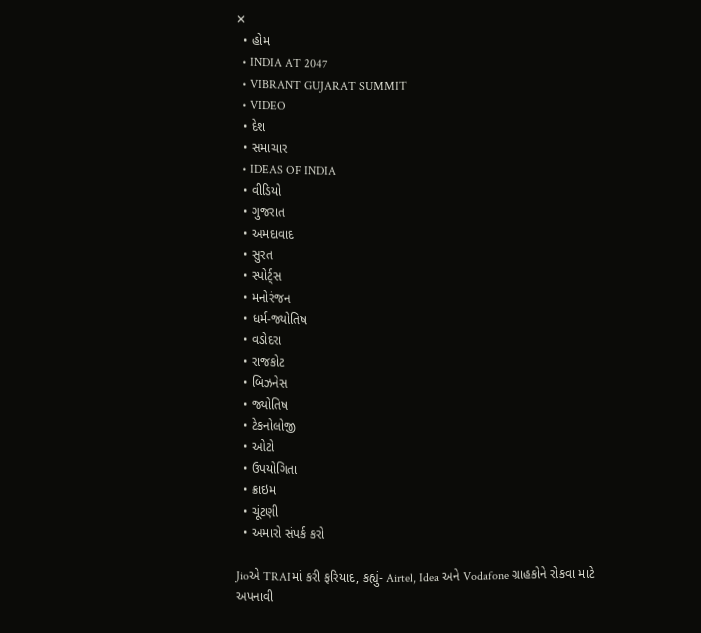✕
  • હોમ
  • INDIA AT 2047
  • VIBRANT GUJARAT SUMMIT
  • VIDEO
  • દેશ
  • સમાચાર
  • IDEAS OF INDIA
  • વીડિયો
  • ગુજરાત
  • અમદાવાદ
  • સુરત
  • સ્પોર્ટ્સ
  • મનોરંજન
  • ધર્મ-જ્યોતિષ
  • વડોદરા
  • રાજકોટ
  • બિઝનેસ
  • જ્યોતિષ
  • ટેકનોલોજી
  • ઓટો
  • ઉપયોગિતા
  • ક્રાઇમ
  • ચૂંટણી
  • અમારો સંપર્ક કરો

Jioએ TRAIમાં કરી ફરિયાદ, કહ્યું- Airtel, Idea અને Vodafone ગ્રાહકોને રોકવા માટે અપનાવી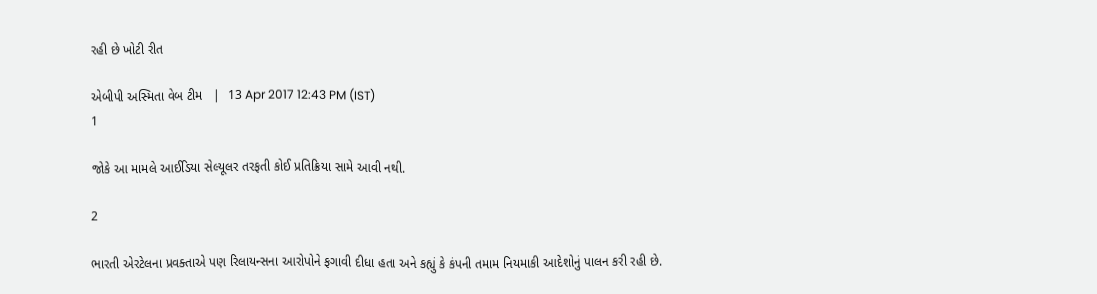રહી છે ખોટી રીત

એબીપી અસ્મિતા વેબ ટીમ   |  13 Apr 2017 12:43 PM (IST)
1

જોકે આ મામલે આઈડિયા સેલ્યૂલર તરફતી કોઈ પ્રતિક્રિયા સામે આવી નથી.

2

ભારતી એરટેલના પ્રવક્તાએ પણ રિલાયન્સના આરોપોને ફગાવી દીધા હતા અને કહ્યું કે કંપની તમામ નિયમાકી આદેશોનું પાલન કરી રહી છે.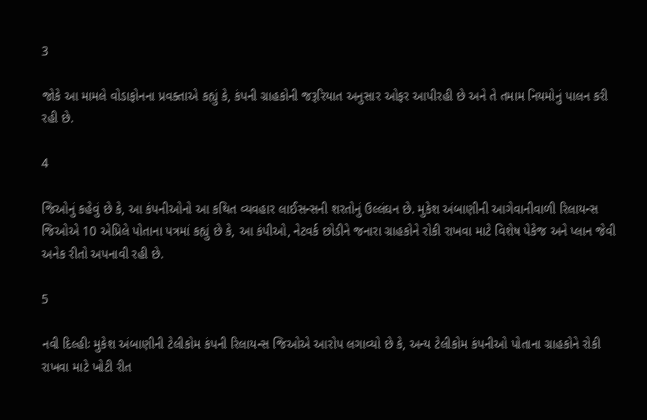3

જોકે આ મામલે વોડાફોનના પ્રવક્તાએ કહ્યું કે, કંપની ગ્રાહકોની જરૂરિયાત અનુસાર ઓફર આપીરહી છે અને તે તમામ નિયમોનું પાલન કરી રહી છે.

4

જિઓનું કહેવું છે કે, આ કંપનીઓનો આ કથિત વ્યવહાર લાઈસન્સની શરતોનું ઉલ્લંઘન છે. મુકેશ અંબાણીની આગેવાનીવાળી રિલાયન્સ જિઓએ 10 એપ્રિલે પોતાના પત્રમાં કહ્યું છે કે, આ કંપીઓ, નેટવર્ક છોડીને જનારા ગ્રાહકોને રોકી રાખવા માટે વિશેષ પેકેજ અને પ્લાન જેવી અનેક રીતો અપનાવી રહી છે.

5

નવી દિલ્હીઃ મુકેશ અંબાણીની ટેલીકોમ કંપની રિલાયન્સ જિઓએ આરોપ લગાવ્યો છે કે, અન્ય ટેલીકોમ કંપનીઓ પોતાના ગ્રાહકોને રોકી રાખવા માટે ખોટી રીત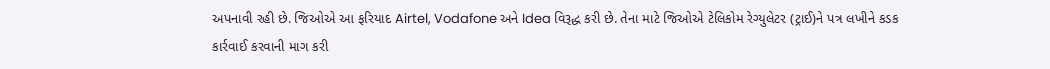અપનાવી રહી છે. જિઓએ આ ફરિયાદ Airtel, Vodafone અને Idea વિરૂદ્ધ કરી છે. તેના માટે જિઓએ ટેલિકોમ રેગ્યુલેટર (ટ્રાઈ)ને પત્ર લખીને કડક કાર્રવાઈ કરવાની માગ કરી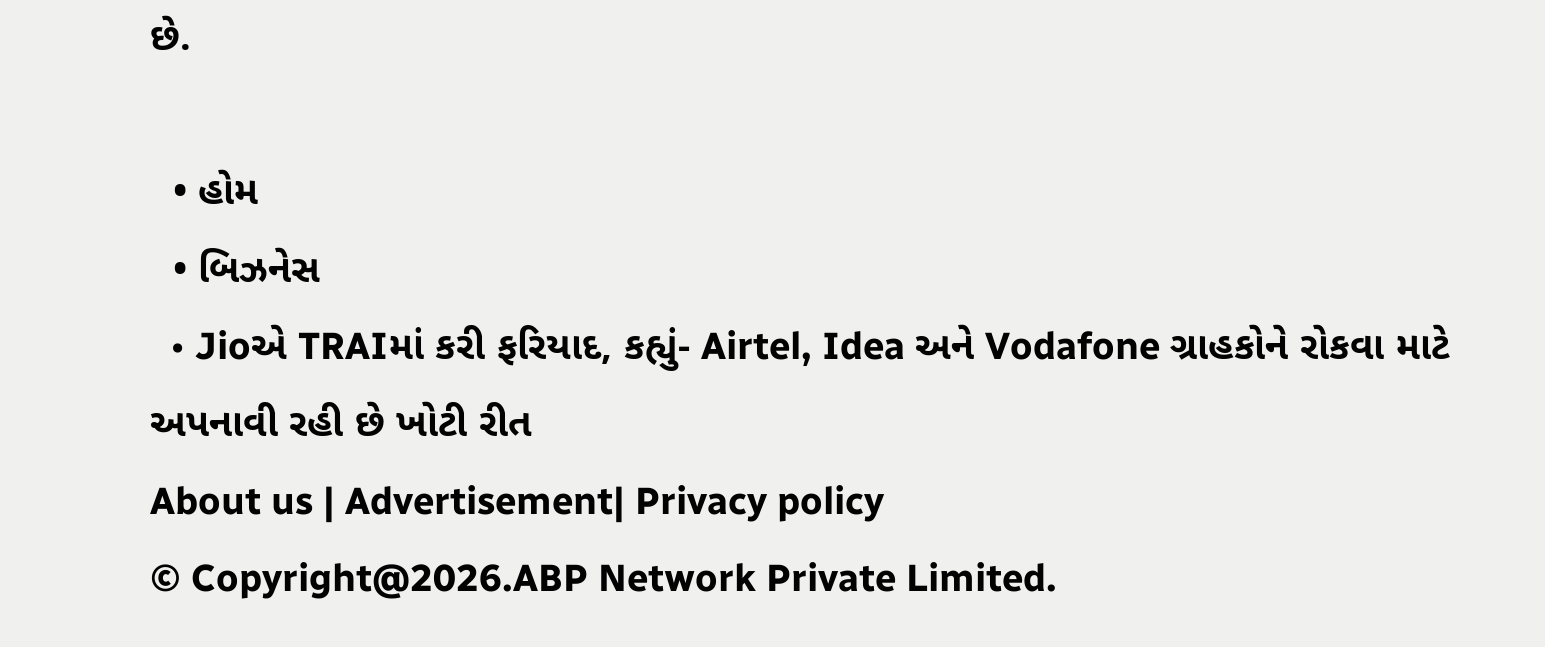છે.

  • હોમ
  • બિઝનેસ
  • Jioએ TRAIમાં કરી ફરિયાદ, કહ્યું- Airtel, Idea અને Vodafone ગ્રાહકોને રોકવા માટે અપનાવી રહી છે ખોટી રીત
About us | Advertisement| Privacy policy
© Copyright@2026.ABP Network Private Limited.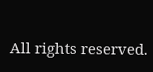All rights reserved.